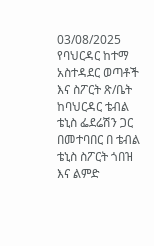03/08/2025
የባህርዳር ከተማ አስተዳደር ወጣቶች እና ስፖርት ጽ/ቤት ከባህርዳር ቴብል ቴኒስ ፌደሬሽን ጋር በመተባበር በ ቴብል ቴኒስ ስፖርት ጎበዝ እና ልምድ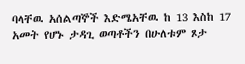ባላቸዉ አሰልጣኞች እድሜአቸዉ ከ 13 እስከ 17 አመት የሆኑ ታዳጊ ወጣቶችን በሁለቱም ጾታ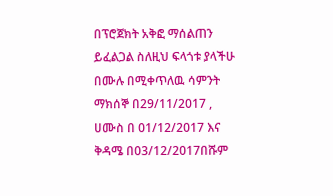በፕሮጀክት አቅፎ ማሰልጠን ይፈልጋል ስለዚህ ፍላጎቱ ያላችሁ በሙሉ በሚቀጥለዉ ሳምንት ማክሰኞ በ29/11/2017 , ሀሙስ በ 01/12/2017 እና ቅዳሜ በ03/12/2017በሹም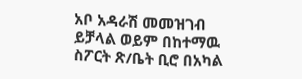አቦ አዳራሽ መመዝገብ ይቻላል ወይም በከተማዉ ስፖርት ጽ/ቤት ቢሮ በአካል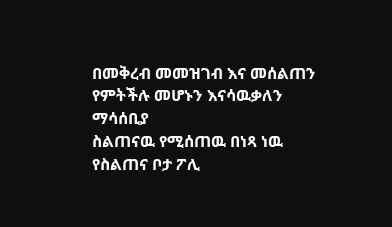በመቅረብ መመዝገብ እና መሰልጠን የምትችሉ መሆኑን እናሳዉቃለን
ማሳሰቢያ
ስልጠናዉ የሚሰጠዉ በነጻ ነዉ
የስልጠና ቦታ ፖሊ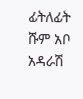ፊትለፊት ሹም አቦ አዳራሽ